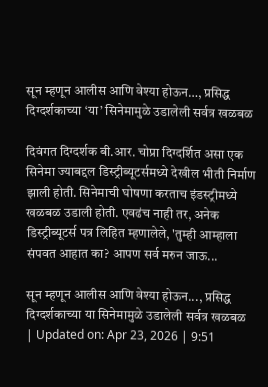सून म्हणून आलीस आणि वेश्या होऊन…, प्रसिद्ध दिग्दर्शकाच्या ‘या’ सिनेमामुळे उडालेली सर्वत्र खळबळ

दिवंगत दिग्दर्शक बी.आर. चोप्रा दिग्दर्शित असा एक सिनेमा ज्याबद्दल डिस्ट्रीब्यूटर्समध्ये देखील भीती निर्माण झाली होती. सिनेमाची घोषणा करताच इंडस्ट्रीमध्ये खळबळ उडाली होती. एवढंच नाही तर, अनेक डिस्ट्रीब्यूटर्स पत्र लिहित म्हणालेले, 'तुम्ही आम्हाला संपवत आहात का? आपण सर्व मरुन जाऊ...

सून म्हणून आलीस आणि वेश्या होऊन..., प्रसिद्ध दिग्दर्शकाच्या या सिनेमामुळे उडालेली सर्वत्र खळबळ
| Updated on: Apr 23, 2026 | 9:51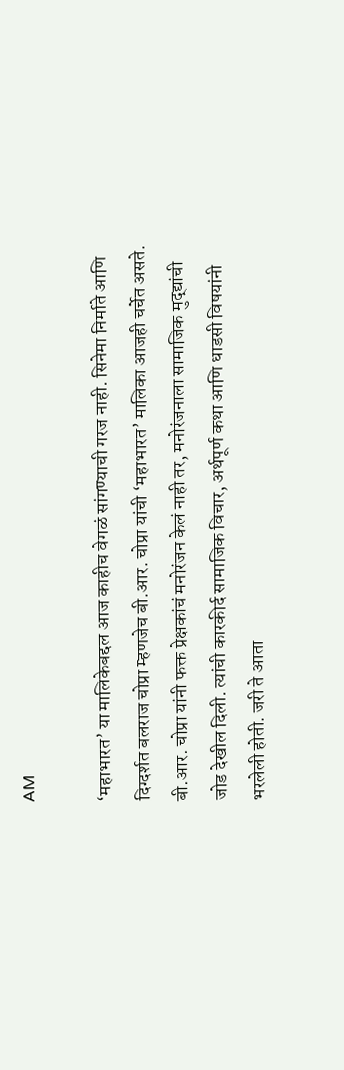AM

‘महाभारत’ या मालिकेबद्दल आज काहीच वेगळं सांगण्याची गरज नाही. सिनेमा निर्माते आणि दिग्दर्शत बलराज चोप्रा म्हणजेच बी.आर. चोप्रा यांची ‘महाभारत’ मालिका आजही चर्चेत असते. बी.आर. चोप्रा यांनी फक्त प्रेक्षकांचं मनोरंजन केलं नाही तर, मनोरंजनाला सामाजिक मुद्द्यांची जोड देखील दिली. त्यांची कारकीर्द सामाजिक विचार, अर्थपूर्ण कथा आणि धाडसी विषयांनी भरलेली होती. जरी ते आता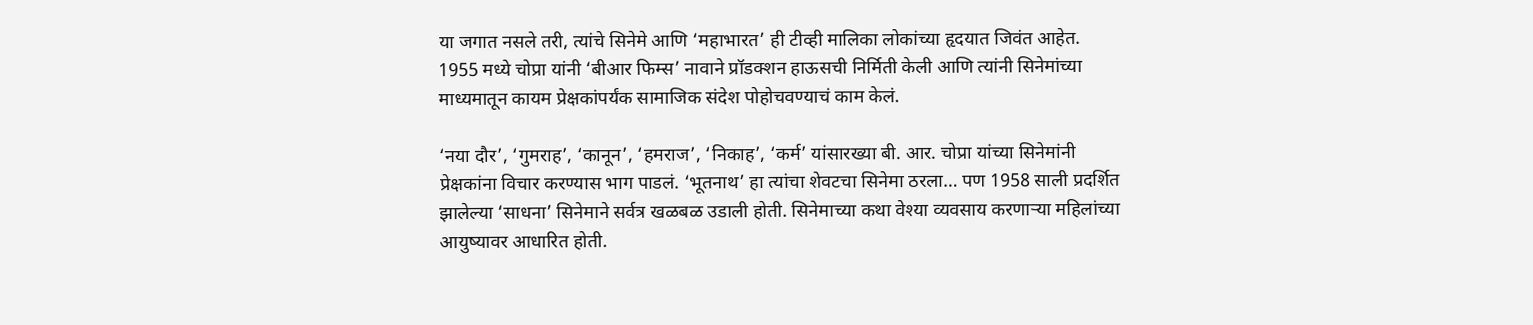या जगात नसले तरी, त्यांचे सिनेमे आणि ‘महाभारत’ ही टीव्ही मालिका लोकांच्या हृदयात जिवंत आहेत. 1955 मध्ये चोप्रा यांनी ‘बीआर फिम्स’ नावाने प्रॉडक्शन हाऊसची निर्मिती केली आणि त्यांनी सिनेमांच्या माध्यमातून कायम प्रेक्षकांपर्यंक सामाजिक संदेश पोहोचवण्याचं काम केलं.

‘नया दौर’, ‘गुमराह’, ‘कानून’, ‘हमराज’, ‘निकाह’, ‘कर्म’ यांसारख्या बी. आर. चोप्रा यांच्या सिनेमांनी प्रेक्षकांना विचार करण्यास भाग पाडलं. ‘भूतनाथ’ हा त्यांचा शेवटचा सिनेमा ठरला… पण 1958 साली प्रदर्शित झालेल्या ‘साधना’ सिनेमाने सर्वत्र खळबळ उडाली होती. सिनेमाच्या कथा वेश्या व्यवसाय करणाऱ्या महिलांच्या आयुष्यावर आधारित होती.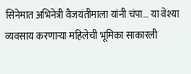सिनेमात अभिनेत्री वैजयंतीमाला यांनी चंपा… या वेश्या व्यवसाय करणाऱ्या महिलेची भूमिका साकारली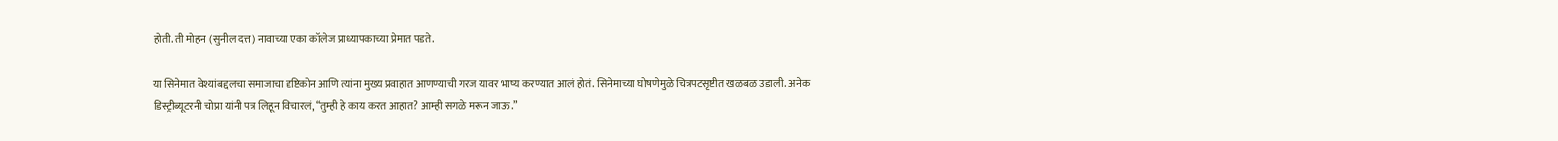होती. ती मोहन (सुनील दत्त) नावाच्या एका कॉलेज प्राध्यापकाच्या प्रेमात पडते.

या सिनेमात वेश्यांबद्दलचा समाजाचा दृष्टिकोन आणि त्यांना मुख्य प्रवाहात आणण्याची गरज यावर भाष्य करण्यात आलं होतं. सिनेमाच्या घोषणेमुळे चित्रपटसृष्टीत खळबळ उडाली. अनेक डिस्ट्रीब्यूटरनी चोप्रा यांनी पत्र लिहून विचारलं, “तुम्ही हे काय करत आहात? आम्ही सगळे मरून जाऊ.”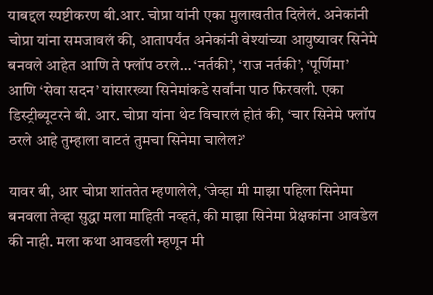याबद्दल स्पष्टीकरण बी.आर. चोप्रा यांनी एका मुलाखतीत दिलेलं. अनेकांनी चोप्रा यांना समजावलं की, आतापर्यंत अनेकांनी वेश्यांच्या आयुष्यावर सिनेमे बनवले आहेत आणि ते फ्लॉप ठरले… ‘नर्तकी’, ‘राज नर्तकी’, ‘पूर्णिमा’ आणि ‘सेवा सदन’ यांसारख्या सिनेमांकडे सर्वांना पाठ फिरवली. एका डिस्ट्रीब्यूटरने बी. आर. चोप्रा यांना थेट विचारलं होतं की, ‘चार सिनेमे फ्लॉप ठरले आहे तुम्हाला वाटतं तुमचा सिनेमा चालेल?’

यावर बी, आर चोप्रा शांततेत म्हणालेले, ‘जेव्हा मी माझा पहिला सिनेमा बनवला तेव्हा सुद्धा मला माहिती नव्हतं, की माझा सिनेमा प्रेक्षकांना आवडेल की नाही. मला कथा आवडली म्हणून मी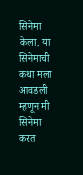सिनेमा केला. या सिनेमाची कथा मला आवडली म्हणून मी सिनेमा करत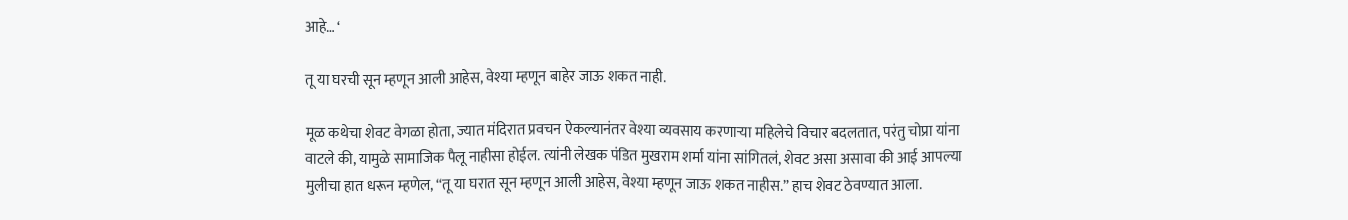आहे… ‘

तू या घरची सून म्हणून आली आहेस, वेश्या म्हणून बाहेर जाऊ शकत नाही.

मूळ कथेचा शेवट वेगळा होता, ज्यात मंदिरात प्रवचन ऐकल्यानंतर वेश्या व्यवसाय करणाऱ्या महिलेचे विचार बदलतात, परंतु चोप्रा यांना वाटले की, यामुळे सामाजिक पैलू नाहीसा होईल. त्यांनी लेखक पंडित मुखराम शर्मा यांना सांगितलं, शेवट असा असावा की आई आपल्या मुलीचा हात धरून म्हणेल, “तू या घरात सून म्हणून आली आहेस, वेश्या म्हणून जाऊ शकत नाहीस.” हाच शेवट ठेवण्यात आला.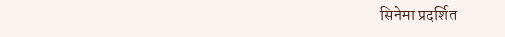सिनेमा प्रदर्शित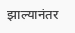झाल्यानंतर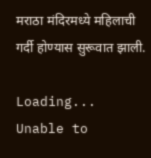मराठा मंदिरमध्ये महिलाची गर्दी होण्यास सुरूवात झाली.

Loading...
Unable to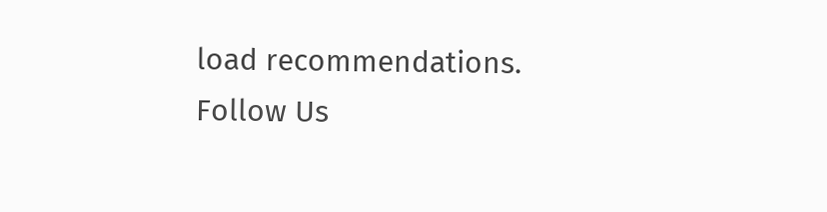load recommendations.
Follow Us